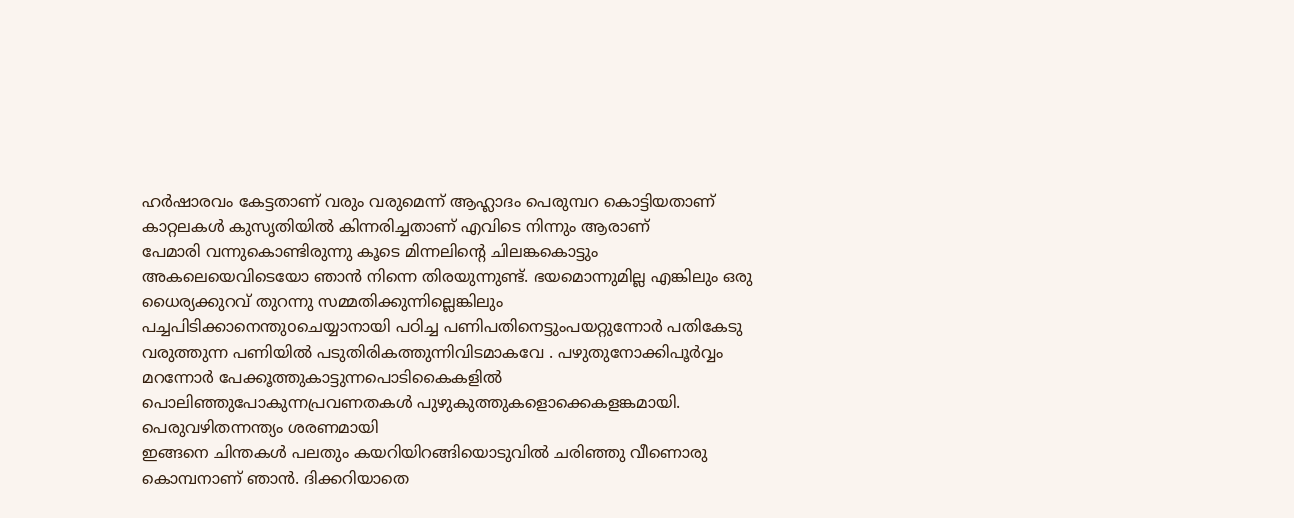ഹർഷാരവം കേട്ടതാണ് വരും വരുമെന്ന് ആഹ്ലാദം പെരുമ്പറ കൊട്ടിയതാണ് കാറ്റലകൾ കുസൃതിയിൽ കിന്നരിച്ചതാണ് എവിടെ നിന്നും ആരാണ്
പേമാരി വന്നുകൊണ്ടിരുന്നു കൂടെ മിന്നലിന്റെ ചിലങ്കകൊട്ടും അകലെയെവിടെയോ ഞാൻ നിന്നെ തിരയുന്നുണ്ട്. ഭയമൊന്നുമില്ല എങ്കിലും ഒരു ധൈര്യക്കുറവ് തുറന്നു സമ്മതിക്കുന്നില്ലെങ്കിലും
പച്ചപിടിക്കാനെന്തുoചെയ്യാനായി പഠിച്ച പണിപതിനെട്ടുംപയറ്റുന്നോർ പതികേടു വരുത്തുന്ന പണിയിൽ പടുതിരികത്തുന്നിവിടമാകവേ . പഴുതുനോക്കിപൂർവ്വം മറന്നോർ പേക്കൂത്തുകാട്ടുന്നപൊടികൈകളിൽ പൊലിഞ്ഞുപോകുന്നപ്രവണതകൾ പുഴുകുത്തുകളൊക്കെകളങ്കമായി. പെരുവഴിതന്നന്ത്യം ശരണമായി
ഇങ്ങനെ ചിന്തകൾ പലതും കയറിയിറങ്ങിയൊടുവിൽ ചരിഞ്ഞു വീണൊരു കൊമ്പനാണ് ഞാൻ. ദിക്കറിയാതെ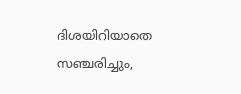ദിശയിറിയാതെ സഞ്ചരിച്ചും,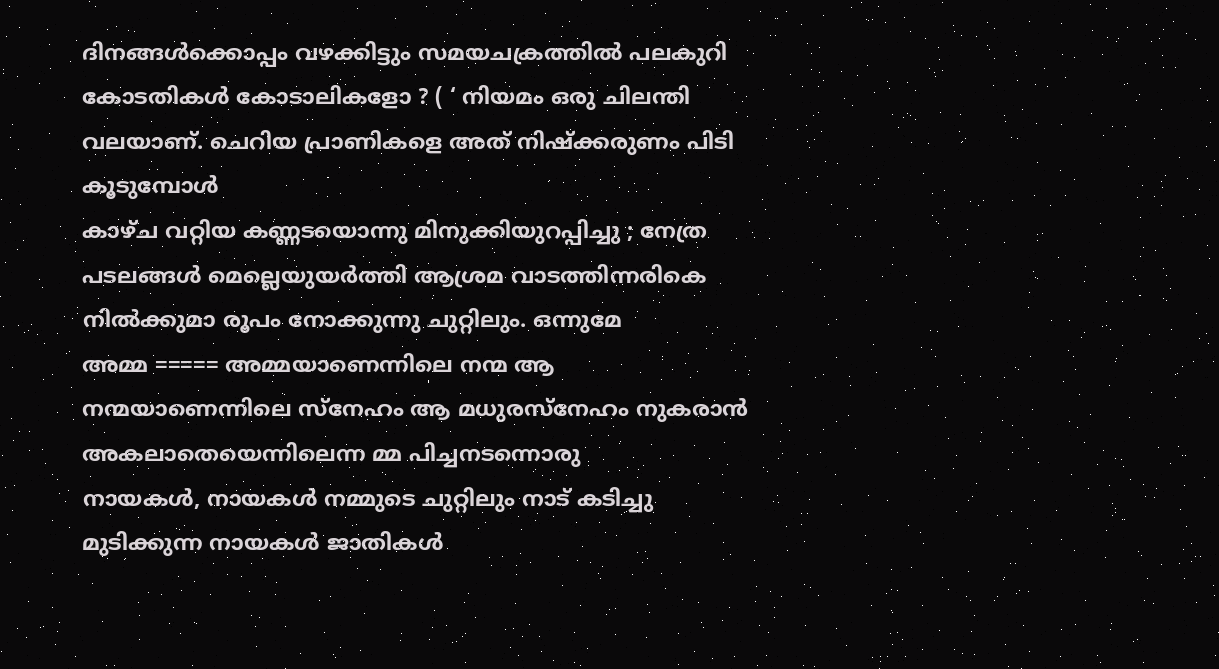ദിനങ്ങൾക്കൊപ്പം വഴക്കിട്ടും സമയചക്രത്തിൽ പലകുറി
കോടതികൾ കോടാലികളോ ? ( ‘ നിയമം ഒരു ചിലന്തി വലയാണ്. ചെറിയ പ്രാണികളെ അത് നിഷ്ക്കരുണം പിടി കൂടുമ്പോൾ
കാഴ്ച വറ്റിയ കണ്ണടയൊന്നു മിനുക്കിയുറപ്പിച്ചു ; നേത്ര പടലങ്ങൾ മെല്ലെയുയർത്തി ആശ്രമ വാടത്തിന്നരികെ നിൽക്കുമാ രൂപം നോക്കുന്നു ചുറ്റിലും. ഒന്നുമേ
അമ്മ ===== അമ്മയാണെന്നിലെ നന്മ ആ നന്മയാണെന്നിലെ സ്നേഹം ആ മധുരസ്നേഹം നുകരാൻ അകലാതെയെന്നിലെന്ന മ്മ പിച്ചനടന്നൊരു
നായകൾ, നായകൾ നമ്മുടെ ചുറ്റിലും നാട് കടിച്ചു മുടിക്കുന്ന നായകൾ ജാതികൾ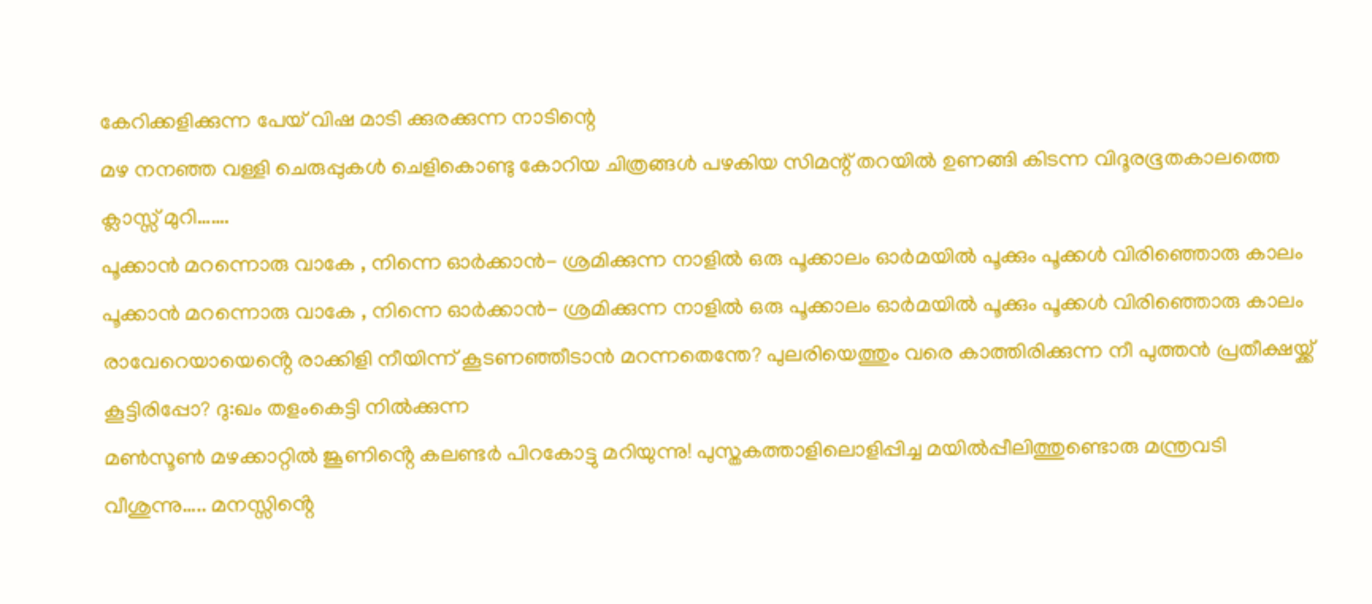കേറിക്കളിക്കുന്ന പേയ് വിഷ മാടി ക്കുരക്കുന്ന നാടിന്റെ
മഴ നനഞ്ഞ വള്ളി ചെരുപ്പുകൾ ചെളികൊണ്ടു കോറിയ ചിത്രങ്ങൾ പഴകിയ സിമന്റ് തറയിൽ ഉണങ്ങി കിടന്ന വിദൂരഭൂതകാലത്തെ ക്ലാസ്സ് മുറി…….
പൂക്കാൻ മറന്നൊരു വാകേ , നിന്നെ ഓർക്കാൻ- ശ്രമിക്കുന്ന നാളിൽ ഒരു പൂക്കാലം ഓർമയിൽ പൂക്കും പൂക്കൾ വിരിഞ്ഞൊരു കാലം
പൂക്കാൻ മറന്നൊരു വാകേ , നിന്നെ ഓർക്കാൻ- ശ്രമിക്കുന്ന നാളിൽ ഒരു പൂക്കാലം ഓർമയിൽ പൂക്കും പൂക്കൾ വിരിഞ്ഞൊരു കാലം
രാവേറെയായെൻ്റെ രാക്കിളി നീയിന്ന് കൂടണഞ്ഞീടാൻ മറന്നതെന്തേ? പുലരിയെത്തും വരെ കാത്തിരിക്കുന്ന നീ പുത്തൻ പ്രതീക്ഷയ്ക്ക് കൂട്ടിരിപ്പോ? ദു:ഖം തളംകെട്ടി നിൽക്കുന്ന
മൺസൂൺ മഴക്കാറ്റിൽ ജൂണിൻ്റെ കലണ്ടർ പിറകോട്ടു മറിയുന്നു! പുസ്തകത്താളിലൊളിപ്പിച്ച മയിൽപ്പീലിത്തുണ്ടൊരു മന്ത്രവടി വീശുന്നു….. മനസ്സിൻ്റെ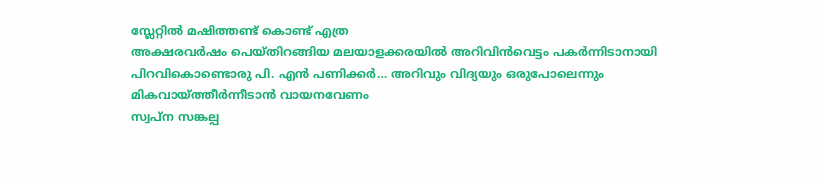സ്ലേറ്റിൽ മഷിത്തണ്ട് കൊണ്ട് എത്ര
അക്ഷരവർഷം പെയ്തിറങ്ങിയ മലയാളക്കരയിൽ അറിവിൻവെട്ടം പകർന്നിടാനായി പിറവികൊണ്ടൊരു പി. എൻ പണിക്കർ… അറിവും വിദ്യയും ഒരുപോലെന്നും മികവായ്ത്തീർന്നീടാൻ വായനവേണം
സ്വപ്ന സങ്കല്പ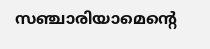സഞ്ചാരിയാമെന്റെ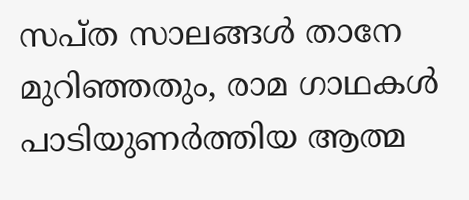സപ്ത സാലങ്ങൾ താനേ മുറിഞ്ഞതും, രാമ ഗാഥകൾ പാടിയുണർത്തിയ ആത്മ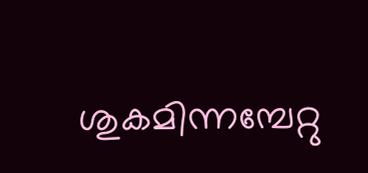ശുകമിന്നമ്പേറ്റു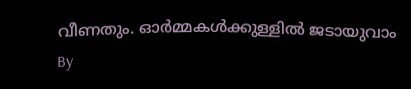വീണതും. ഓർമ്മകൾക്കുള്ളിൽ ജടായുവാം
By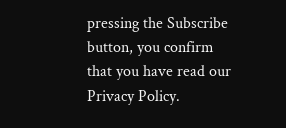pressing the Subscribe button, you confirm that you have read our Privacy Policy.